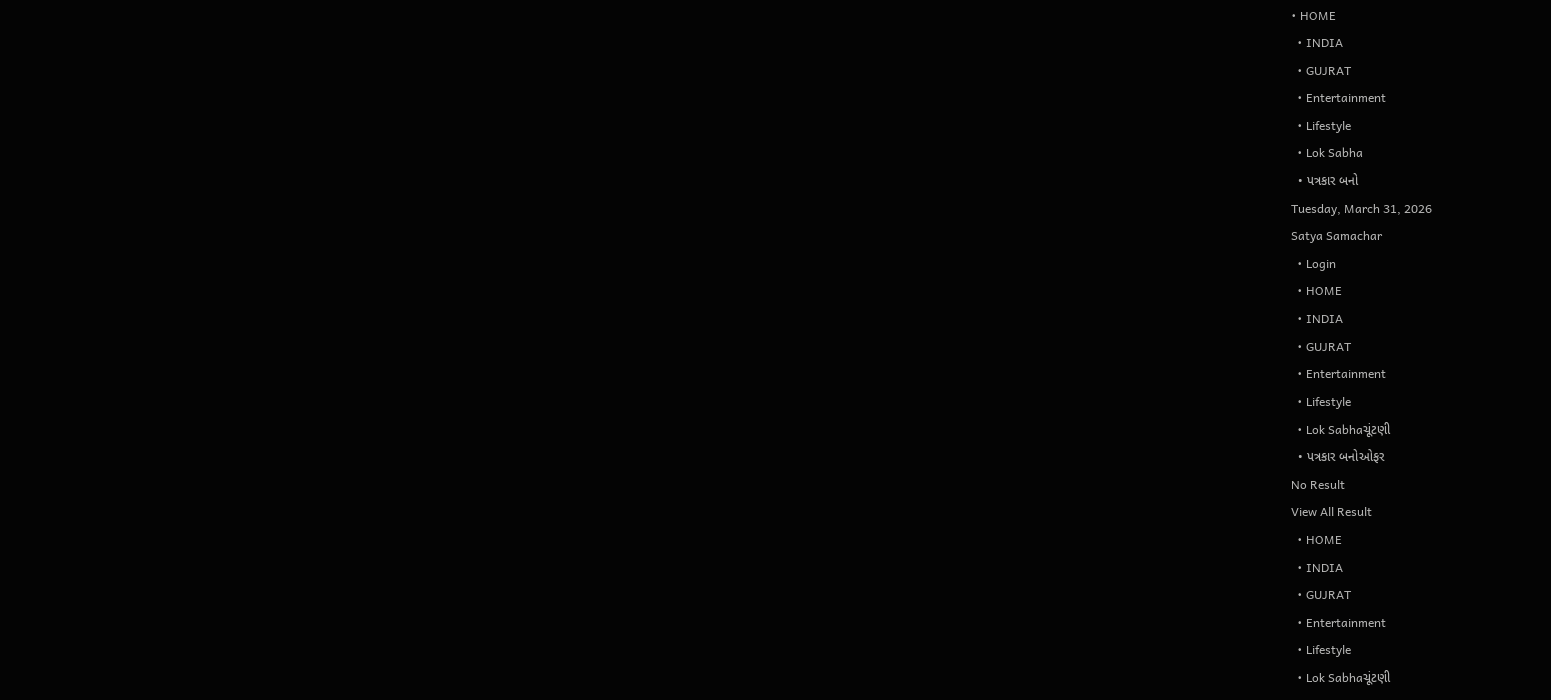• HOME
  • INDIA
  • GUJRAT
  • Entertainment
  • Lifestyle
  • Lok Sabha
  • પત્રકાર બનો
Tuesday, March 31, 2026
Satya Samachar
  • Login
  • HOME
  • INDIA
  • GUJRAT
  • Entertainment
  • Lifestyle
  • Lok Sabhaચૂંટણી
  • પત્રકાર બનોઓફર
No Result
View All Result
  • HOME
  • INDIA
  • GUJRAT
  • Entertainment
  • Lifestyle
  • Lok Sabhaચૂંટણી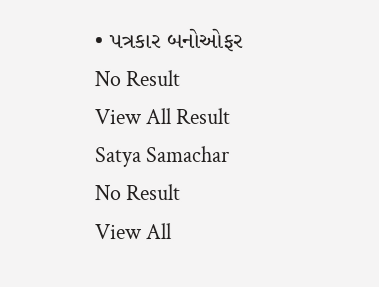• પત્રકાર બનોઓફર
No Result
View All Result
Satya Samachar
No Result
View All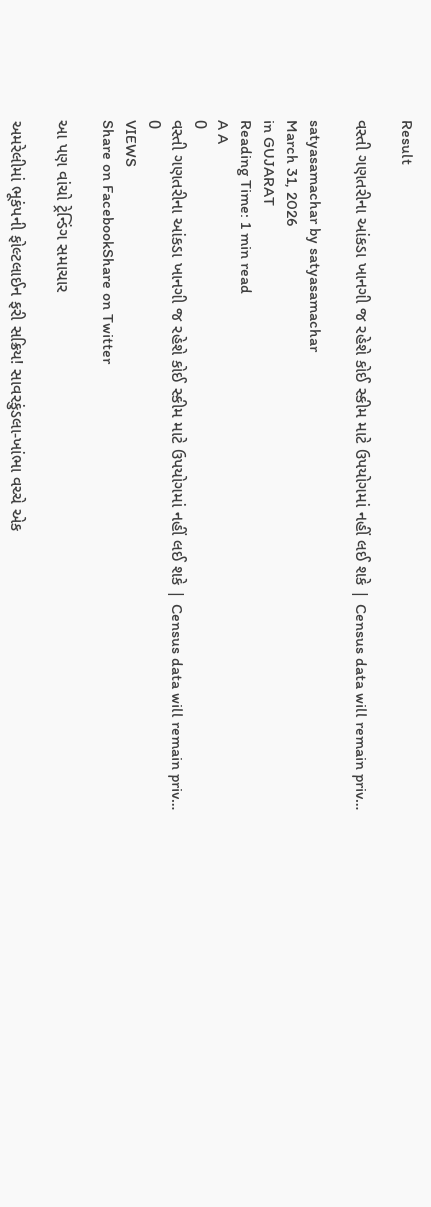Result

વસ્તી ગણતરીના આંકડા ખાનગી જ રહેશે કોઈ સ્કીમ માટે ઉપયોગમાં નહીં લઈ શકે | Census data will remain priv…

satyasamachar by satyasamachar
March 31, 2026
in GUJARAT
Reading Time: 1 min read
A A
0
વસ્તી ગણતરીના આંકડા ખાનગી જ રહેશે કોઈ સ્કીમ માટે ઉપયોગમાં નહીં લઈ શકે | Census data will remain priv…
0
VIEWS
Share on FacebookShare on Twitter

આ પણ વાંચો ટ્રેન્ડિંગ સમાચાર

અમરેલીમાં ભૂકંપની ફોલ્ટલાઈન ફરી સક્રિય! સાવરકુંડલા-ખાંભા વચ્ચે એક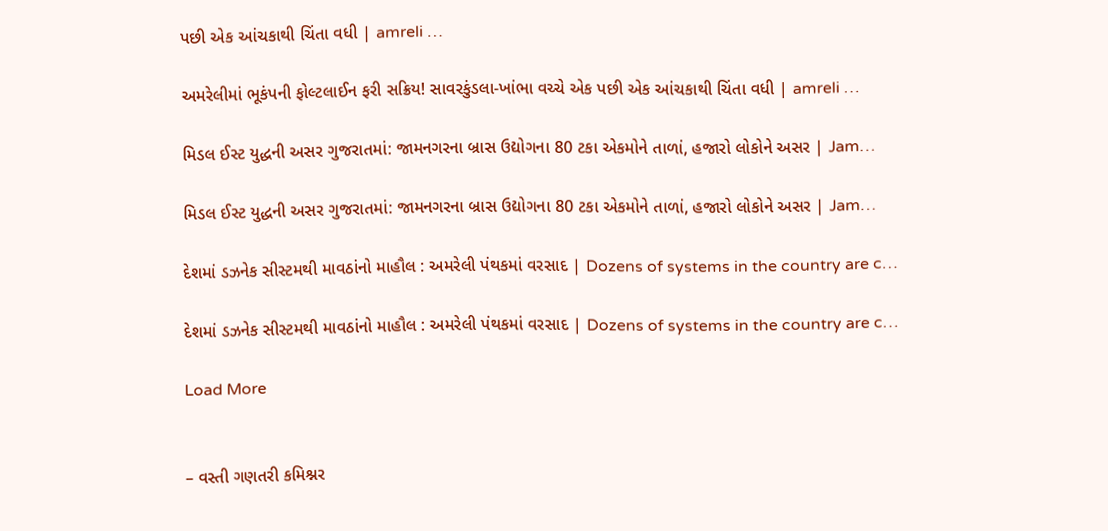પછી એક આંચકાથી ચિંતા વધી | amreli …

અમરેલીમાં ભૂકંપની ફોલ્ટલાઈન ફરી સક્રિય! સાવરકુંડલા-ખાંભા વચ્ચે એક પછી એક આંચકાથી ચિંતા વધી | amreli …

મિડલ ઈસ્ટ યુદ્ધની અસર ગુજરાતમાં: જામનગરના બ્રાસ ઉદ્યોગના 80 ટકા એકમોને તાળાં, હજારો લોકોને અસર | Jam…

મિડલ ઈસ્ટ યુદ્ધની અસર ગુજરાતમાં: જામનગરના બ્રાસ ઉદ્યોગના 80 ટકા એકમોને તાળાં, હજારો લોકોને અસર | Jam…

દેશમાં ડઝનેક સીસ્ટમથી માવઠાંનો માહૌલ : અમરેલી પંથકમાં વરસાદ | Dozens of systems in the country are c…

દેશમાં ડઝનેક સીસ્ટમથી માવઠાંનો માહૌલ : અમરેલી પંથકમાં વરસાદ | Dozens of systems in the country are c…

Load More


– વસ્તી ગણતરી કમિશ્નર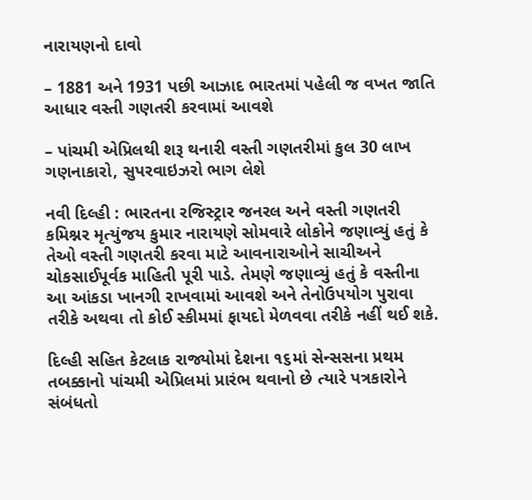નારાયણનો દાવો

– 1881 અને 1931 પછી આઝાદ ભારતમાં પહેલી જ વખત જાતિ આધાર વસ્તી ગણતરી કરવામાં આવશે

– પાંચમી એપ્રિલથી શરૂ થનારી વસ્તી ગણતરીમાં કુલ 30 લાખ ગણનાકારો, સુપરવાઇઝરો ભાગ લેશે

નવી દિલ્હી : ભારતના રજિસ્ટ્રાર જનરલ અને વસ્તી ગણતરી કમિશ્નર મૃત્યુંજય કુમાર નારાયણે સોમવારે લોકોને જણાવ્યું હતું કે તેઓ વસ્તી ગણતરી કરવા માટે આવનારાઓને સાચીઅને ચોકસાઈપૂર્વક માહિતી પૂરી પાડે. તેમણે જણાવ્યું હતું કે વસ્તીના આ આંકડા ખાનગી રાખવામાં આવશે અને તેનોઉપયોગ પુરાવા તરીકે અથવા તો કોઈ સ્કીમમાં ફાયદો મેળવવા તરીકે નહીં થઈ શકે.

દિલ્હી સહિત કેટલાક રાજ્યોમાં દેશના ૧૬માં સેન્સસના પ્રથમ તબક્કાનો પાંચમી એપ્રિલમાં પ્રારંભ થવાનો છે ત્યારે પત્રકારોને સંબંધતો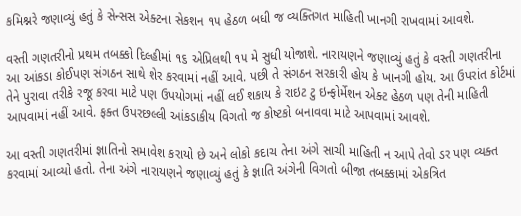કમિશ્નરે જણાવ્યું હતું કે સેન્સસ એક્ટના સેકશન ૧૫ હેઠળ બધી જ વ્યક્તિગત માહિતી ખાનગી રાખવામાં આવશે.

વસ્તી ગણતરીનો પ્રથમ તબક્કો દિલ્હીમાં ૧૬ એપ્રિલથી ૧૫ મે સુધી યોજાશે. નારાયણને જણાવ્યું હતું કે વસ્તી ગણતરીના આ આંકડા કોઈપણ સંગઠન સાથે શેર કરવામાં નહીં આવે. પછી તે સંગઠન સરકારી હોય કે ખાનગી હોય. આ ઉપરાંત કોર્ટમાં તેને પુરાવા તરીકે રજૂ કરવા માટે પણ ઉપયોગમાં નહીં લઈ શકાય કે રાઇટ ટુ ઇન્ફોર્મેશન એક્ટ હેઠળ પણ તેની માહિતી આપવામાં નહીં આવે. ફક્ત ઉપરછલ્લી આંકડાકીય વિગતો જ કોષ્ટકો બનાવવા માટે આપવામાં આવશે.

આ વસ્તી ગણતરીમાં જ્ઞાતિનો સમાવેશ કરાયો છે અને લોકો કદાચ તેના અંગે સાચી માહિતી ન આપે તેવો ડર પણ વ્યક્ત કરવામાં આવ્યો હતો. તેના અંગે નારાયણને જણાવ્યું હતું કે જ્ઞાતિ અંગેની વિગતો બીજા તબક્કામાં એકત્રિત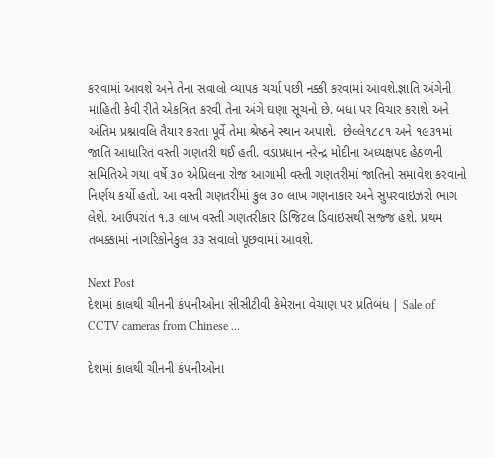કરવામાં આવશે અને તેના સવાલો વ્યાપક ચર્ચા પછી નક્કી કરવામાં આવશે.જ્ઞાતિ અંગેની માહિતી કેવી રીતે એકત્રિત કરવી તેના અંગે ઘણા સૂચનો છે. બધા પર વિચાર કરાશે અને અંતિમ પ્રશ્નાવલિ તૈયાર કરતા પૂર્વે તેમા શ્રેષ્ઠને સ્થાન અપાશે.  છેલ્લે૧૮૮૧ અને ૧૯૩૧માં જાતિ આધારિત વસ્તી ગણતરી થઈ હતી. વડાપ્રધાન નરેન્દ્ર મોદીના અધ્યક્ષપદ હેઠળની સમિતિએ ગયા વર્ષે ૩૦ એપ્રિલના રોજ આગામી વસ્તી ગણતરીમાં જાતિનો સમાવેશ કરવાનો નિર્ણય કર્યો હતો. આ વસ્તી ગણતરીમાં કુલ ૩૦ લાખ ગણનાકાર અને સુપરવાઇઝરો ભાગ લેશે. આઉપરાંત ૧.૩ લાખ વસ્તી ગણતરીકાર ડિજિટલ ડિવાઇસથી સજ્જ હશે. પ્રથમ તબક્કામાં નાગરિકોનેકુલ ૩૩ સવાલો પૂછવામાં આવશે.

Next Post
દેશમાં કાલથી ચીનની કંપનીઓના સીસીટીવી કેમેરાના વેચાણ પર પ્રતિબંધ | Sale of CCTV cameras from Chinese …

દેશમાં કાલથી ચીનની કંપનીઓના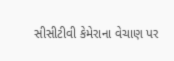સીસીટીવી કેમેરાના વેચાણ પર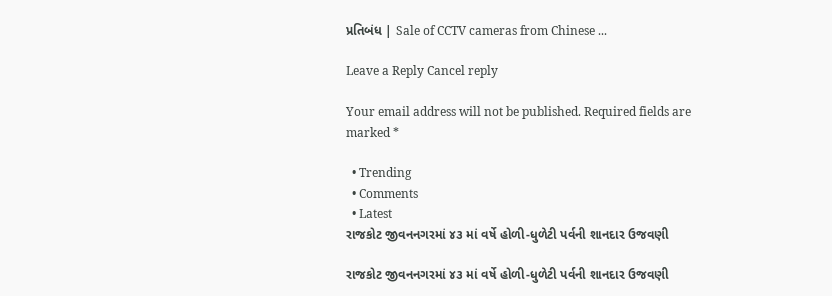પ્રતિબંધ | Sale of CCTV cameras from Chinese ...

Leave a Reply Cancel reply

Your email address will not be published. Required fields are marked *

  • Trending
  • Comments
  • Latest
રાજકોટ જીવનનગરમાં ૪૩ માં વર્ષે હોળી-ધુળેટી પર્વની શાનદાર ઉજવણી

રાજકોટ જીવનનગરમાં ૪૩ માં વર્ષે હોળી-ધુળેટી પર્વની શાનદાર ઉજવણી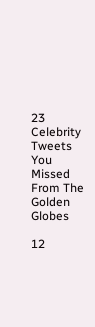23 Celebrity Tweets You Missed From The Golden Globes

12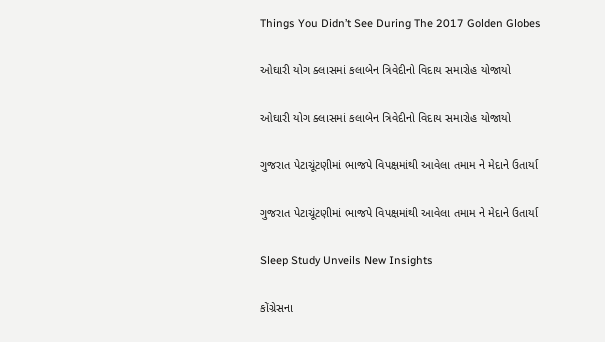Things You Didn’t See During The 2017 Golden Globes

ઓઘારી યોગ ક્લાસમાં કલાબેન ત્રિવેદીનો વિદાય સમારોહ યોજાયો

ઓઘારી યોગ ક્લાસમાં કલાબેન ત્રિવેદીનો વિદાય સમારોહ યોજાયો

ગુજરાત પેટાચૂંટણીમાં ભાજપે વિપક્ષમાંથી આવેલા તમામ ને મેદાને ઉતાર્યા

ગુજરાત પેટાચૂંટણીમાં ભાજપે વિપક્ષમાંથી આવેલા તમામ ને મેદાને ઉતાર્યા

Sleep Study Unveils New Insights

કોંગ્રેસના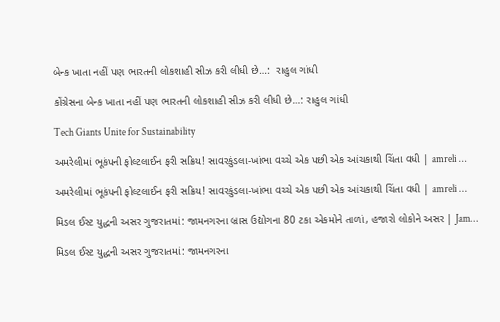બેન્ક ખાતા નહીં પણ ભારતની લોકશાહી સીઝ કરી લીધી છે…:  રાહુલ ગાંધી

કોંગ્રેસના બેન્ક ખાતા નહીં પણ ભારતની લોકશાહી સીઝ કરી લીધી છે…: રાહુલ ગાંધી

Tech Giants Unite for Sustainability

અમરેલીમાં ભૂકંપની ફોલ્ટલાઈન ફરી સક્રિય! સાવરકુંડલા-ખાંભા વચ્ચે એક પછી એક આંચકાથી ચિંતા વધી | amreli …

અમરેલીમાં ભૂકંપની ફોલ્ટલાઈન ફરી સક્રિય! સાવરકુંડલા-ખાંભા વચ્ચે એક પછી એક આંચકાથી ચિંતા વધી | amreli …

મિડલ ઈસ્ટ યુદ્ધની અસર ગુજરાતમાં: જામનગરના બ્રાસ ઉદ્યોગના 80 ટકા એકમોને તાળાં, હજારો લોકોને અસર | Jam…

મિડલ ઈસ્ટ યુદ્ધની અસર ગુજરાતમાં: જામનગરના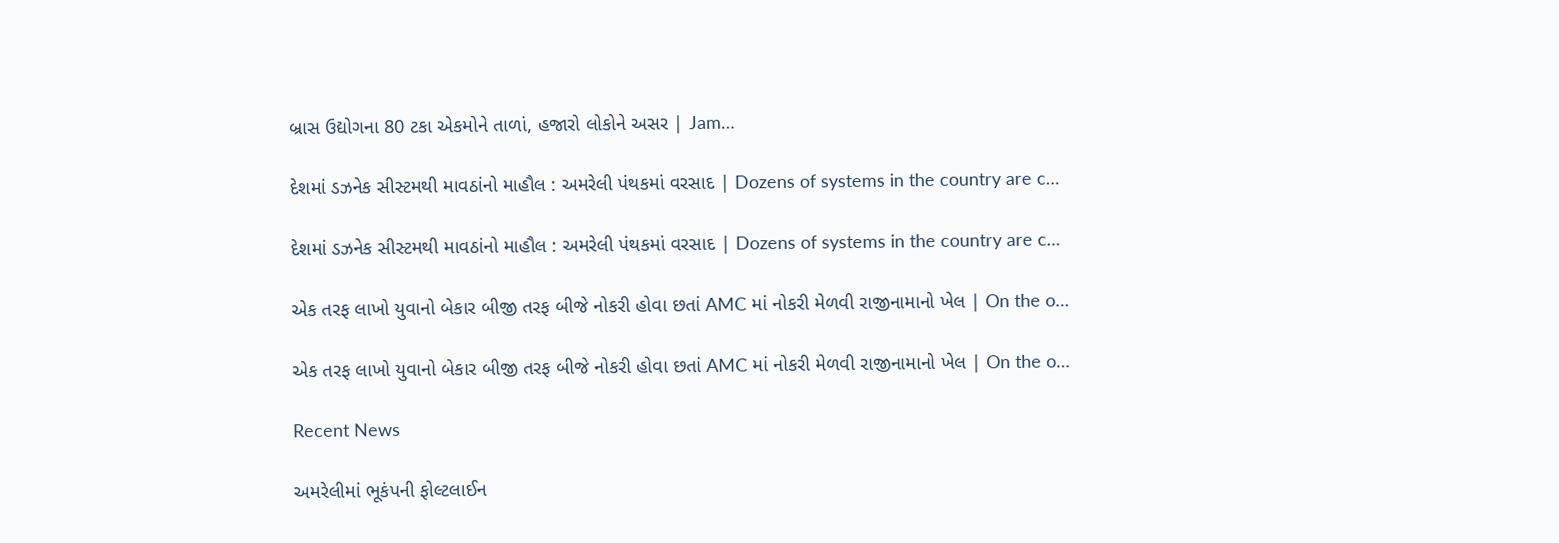બ્રાસ ઉદ્યોગના 80 ટકા એકમોને તાળાં, હજારો લોકોને અસર | Jam…

દેશમાં ડઝનેક સીસ્ટમથી માવઠાંનો માહૌલ : અમરેલી પંથકમાં વરસાદ | Dozens of systems in the country are c…

દેશમાં ડઝનેક સીસ્ટમથી માવઠાંનો માહૌલ : અમરેલી પંથકમાં વરસાદ | Dozens of systems in the country are c…

એક તરફ લાખો યુવાનો બેકાર બીજી તરફ બીજે નોકરી હોવા છતાં AMC માં નોકરી મેળવી રાજીનામાનો ખેલ | On the o…

એક તરફ લાખો યુવાનો બેકાર બીજી તરફ બીજે નોકરી હોવા છતાં AMC માં નોકરી મેળવી રાજીનામાનો ખેલ | On the o…

Recent News

અમરેલીમાં ભૂકંપની ફોલ્ટલાઈન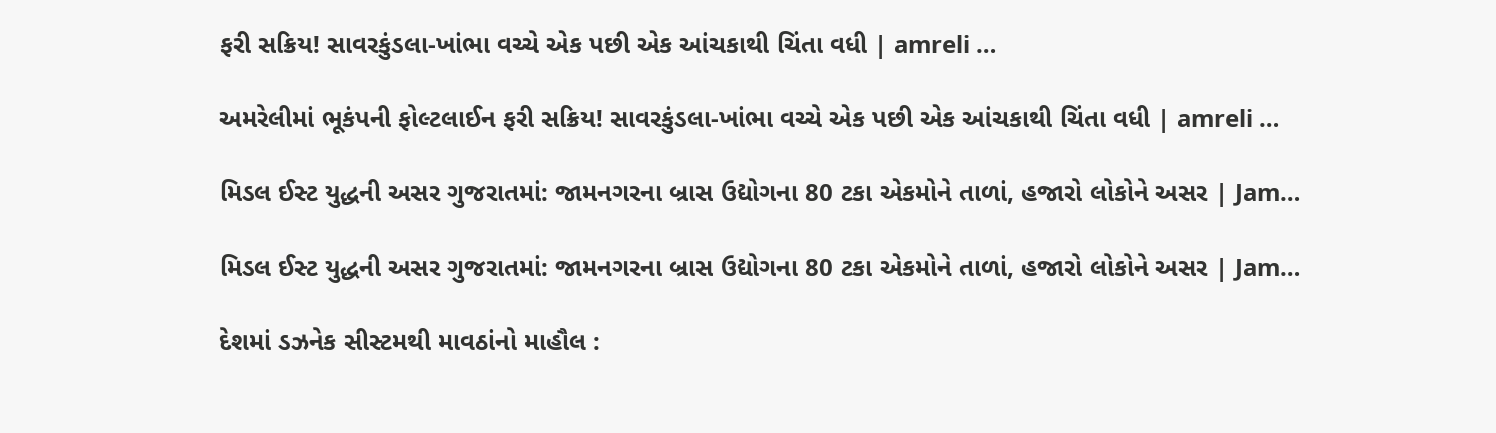ફરી સક્રિય! સાવરકુંડલા-ખાંભા વચ્ચે એક પછી એક આંચકાથી ચિંતા વધી | amreli …

અમરેલીમાં ભૂકંપની ફોલ્ટલાઈન ફરી સક્રિય! સાવરકુંડલા-ખાંભા વચ્ચે એક પછી એક આંચકાથી ચિંતા વધી | amreli …

મિડલ ઈસ્ટ યુદ્ધની અસર ગુજરાતમાં: જામનગરના બ્રાસ ઉદ્યોગના 80 ટકા એકમોને તાળાં, હજારો લોકોને અસર | Jam…

મિડલ ઈસ્ટ યુદ્ધની અસર ગુજરાતમાં: જામનગરના બ્રાસ ઉદ્યોગના 80 ટકા એકમોને તાળાં, હજારો લોકોને અસર | Jam…

દેશમાં ડઝનેક સીસ્ટમથી માવઠાંનો માહૌલ :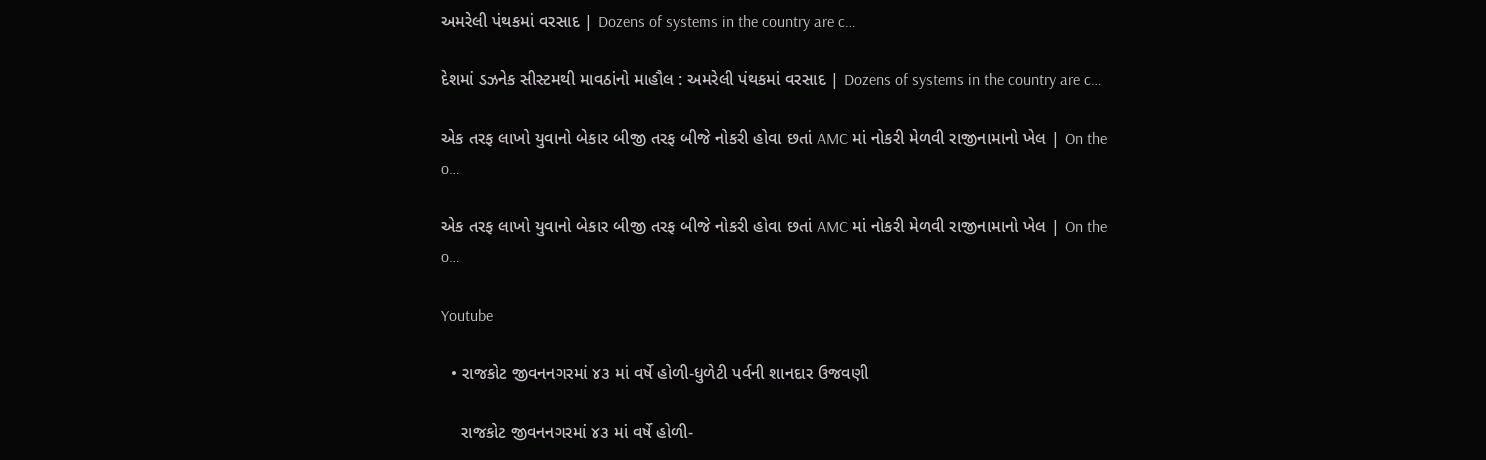અમરેલી પંથકમાં વરસાદ | Dozens of systems in the country are c…

દેશમાં ડઝનેક સીસ્ટમથી માવઠાંનો માહૌલ : અમરેલી પંથકમાં વરસાદ | Dozens of systems in the country are c…

એક તરફ લાખો યુવાનો બેકાર બીજી તરફ બીજે નોકરી હોવા છતાં AMC માં નોકરી મેળવી રાજીનામાનો ખેલ | On the o…

એક તરફ લાખો યુવાનો બેકાર બીજી તરફ બીજે નોકરી હોવા છતાં AMC માં નોકરી મેળવી રાજીનામાનો ખેલ | On the o…

Youtube

  • રાજકોટ જીવનનગરમાં ૪૩ માં વર્ષે હોળી-ધુળેટી પર્વની શાનદાર ઉજવણી

    રાજકોટ જીવનનગરમાં ૪૩ માં વર્ષે હોળી-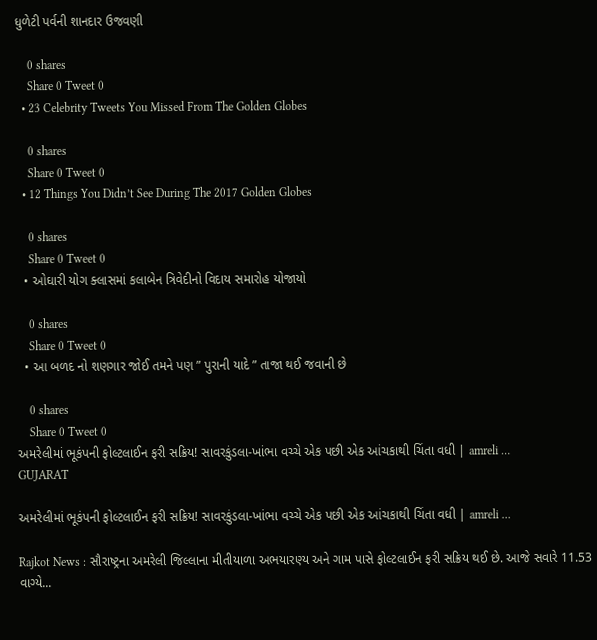ધુળેટી પર્વની શાનદાર ઉજવણી

    0 shares
    Share 0 Tweet 0
  • 23 Celebrity Tweets You Missed From The Golden Globes

    0 shares
    Share 0 Tweet 0
  • 12 Things You Didn’t See During The 2017 Golden Globes

    0 shares
    Share 0 Tweet 0
  • ઓઘારી યોગ ક્લાસમાં કલાબેન ત્રિવેદીનો વિદાય સમારોહ યોજાયો

    0 shares
    Share 0 Tweet 0
  • આ બળદ નો શણગાર જોઈ તમને પણ ” પુરાની યાદે ” તાજા થઈ જવાની છે

    0 shares
    Share 0 Tweet 0
અમરેલીમાં ભૂકંપની ફોલ્ટલાઈન ફરી સક્રિય! સાવરકુંડલા-ખાંભા વચ્ચે એક પછી એક આંચકાથી ચિંતા વધી | amreli …
GUJARAT

અમરેલીમાં ભૂકંપની ફોલ્ટલાઈન ફરી સક્રિય! સાવરકુંડલા-ખાંભા વચ્ચે એક પછી એક આંચકાથી ચિંતા વધી | amreli …

Rajkot News : સૌરાષ્ટ્રના અમરેલી જિલ્લાના મીતીયાળા અભયારણ્ય અને ગામ પાસે ફોલ્ટલાઈન ફરી સક્રિય થઈ છે. આજે સવારે 11.53 વાગ્યે...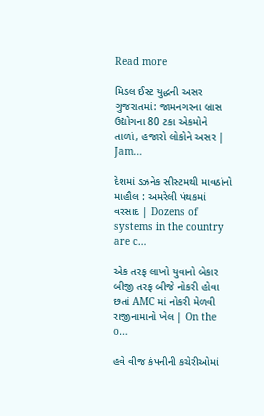Read more

મિડલ ઈસ્ટ યુદ્ધની અસર ગુજરાતમાં: જામનગરના બ્રાસ ઉદ્યોગના 80 ટકા એકમોને તાળાં, હજારો લોકોને અસર | Jam…

દેશમાં ડઝનેક સીસ્ટમથી માવઠાંનો માહૌલ : અમરેલી પંથકમાં વરસાદ | Dozens of systems in the country are c…

એક તરફ લાખો યુવાનો બેકાર બીજી તરફ બીજે નોકરી હોવા છતાં AMC માં નોકરી મેળવી રાજીનામાનો ખેલ | On the o…

હવે વીજ કંપનીની કચેરીઓમાં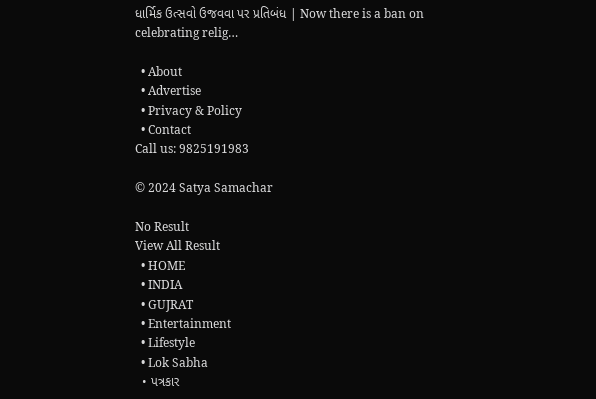ધાર્મિક ઉત્સવો ઉજવવા પર પ્રતિબંધ | Now there is a ban on celebrating relig…

  • About
  • Advertise
  • Privacy & Policy
  • Contact
Call us: 9825191983

© 2024 Satya Samachar

No Result
View All Result
  • HOME
  • INDIA
  • GUJRAT
  • Entertainment
  • Lifestyle
  • Lok Sabha
  • પત્રકાર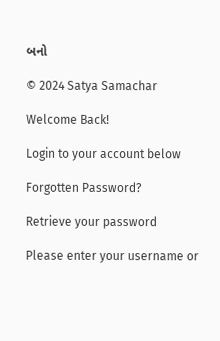બનો

© 2024 Satya Samachar

Welcome Back!

Login to your account below

Forgotten Password?

Retrieve your password

Please enter your username or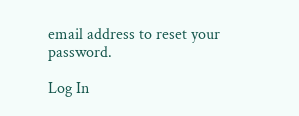email address to reset your password.

Log In